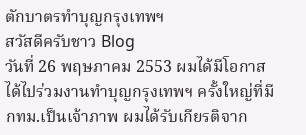ตักบาตรทำบุญกรุงเทพฯ
สวัสดีครับชาว Blog
วันที่ 26 พฤษภาคม 2553 ผมได้มีโอกาสได้ไปร่วมงานทำบุญกรุงเทพฯ ครั้งใหญ่ที่มีกทม.เป็นเจ้าภาพ ผมได้รับเกียรติจาก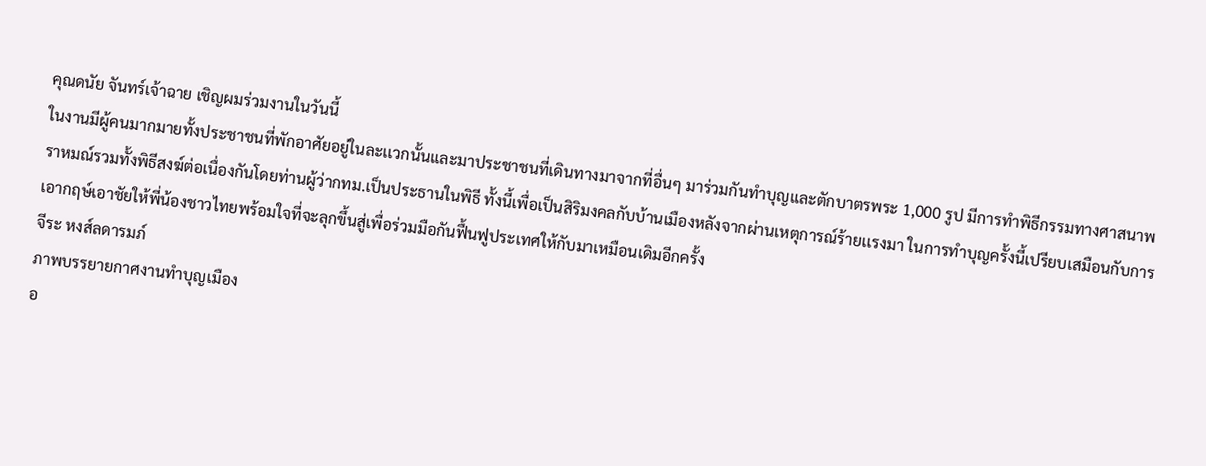คุณดนัย จันทร์เจ้าฉาย เชิญผมร่วมงานในวันนี้
ในงานมีผู้คนมากมายทั้งประชาชนที่พักอาศัยอยู่ในละเเวกนั้นและมาประชาชนที่เดินทางมาจากที่อื่นๆ มาร่วมกันทำบุญและตักบาตรพระ 1,000 รูป มีการทำพิธีกรรมทางศาสนาพราหมณ์รวมทั้งพิธีสงฆ์ต่อเนื่องกันโดยท่านผู้ว่ากทม.เป็นประธานในพิธี ทั้งนี้เพื่อเป็นสิริมงคลกับบ้านเมืองหลังจากผ่านเหตุการณ์ร้ายเเรงมา ในการทำบุญครั้งนี้เปรียบเสมือนกับการเอากฤษ์เอาชัยให้พี่น้องชาวไทยพร้อมใจที่จะลุกขึ้นสู่เพื่อร่วมมือกันฟื้นฟูประเทศให้กับมาเหมือนเดิมอีกครั้ง
จีระ หงส์ลดารมภ์
ภาพบรรยายกาศงานทำบุญเมือง
อ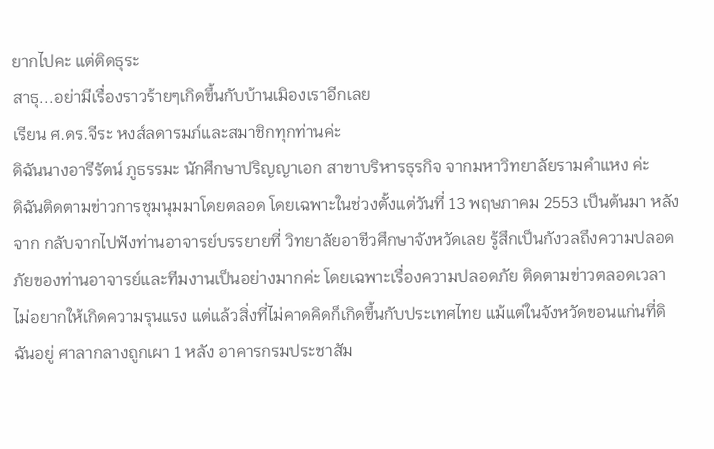ยากไปคะ แต่ติดธุระ
สาธุ...อย่ามีเรื่องราวร้ายๆเกิดขึ้นกับบ้านเมิองเราอีกเลย
เรียน ศ.ดร.จีระ หงส์ลดารมภ์และสมาชิกทุกท่านค่ะ
ดิฉันนางอารีรัตน์ ภูธรรมะ นักศึกษาปริญญาเอก สาขาบริหารธุรกิจ จากมหาวิทยาลัยรามคำแหง ค่ะ
ดิฉันติดตามข่าวการชุมนุมมาโดยตลอด โดยเฉพาะในช่วงตั้งแต่วันที่ 13 พฤษภาคม 2553 เป็นต้นมา หลังจาก กลับจากไปฟังท่านอาจารย์บรรยายที่ วิทยาลัยอาชีวศึกษาจังหวัดเลย รู้สึกเป็นกังวลถึงความปลอดภัยของท่านอาจารย์และทีมงานเป็นอย่างมากค่ะ โดยเฉพาะเรื่องความปลอดภัย ติดตามข่าวตลอดเวลา ไม่อยากให้เกิดความรุนแรง แต่แล้วสิ่งที่ไม่คาดคิดก็เกิดขึ้นกับประเทศไทย แม้แต่ในจังหวัดขอนแก่นที่ดิฉันอยู่ ศาลากลางถูกเผา 1 หลัง อาคารกรมประชาสัม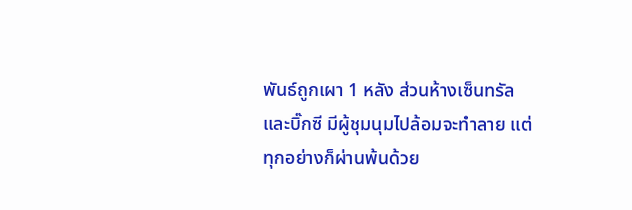พันธ์ถูกเผา 1 หลัง ส่วนห้างเซ็นทรัลและบิ๊กซี มีผู้ชุมนุมไปล้อมจะทำลาย แต่ทุกอย่างก็ผ่านพ้นด้วย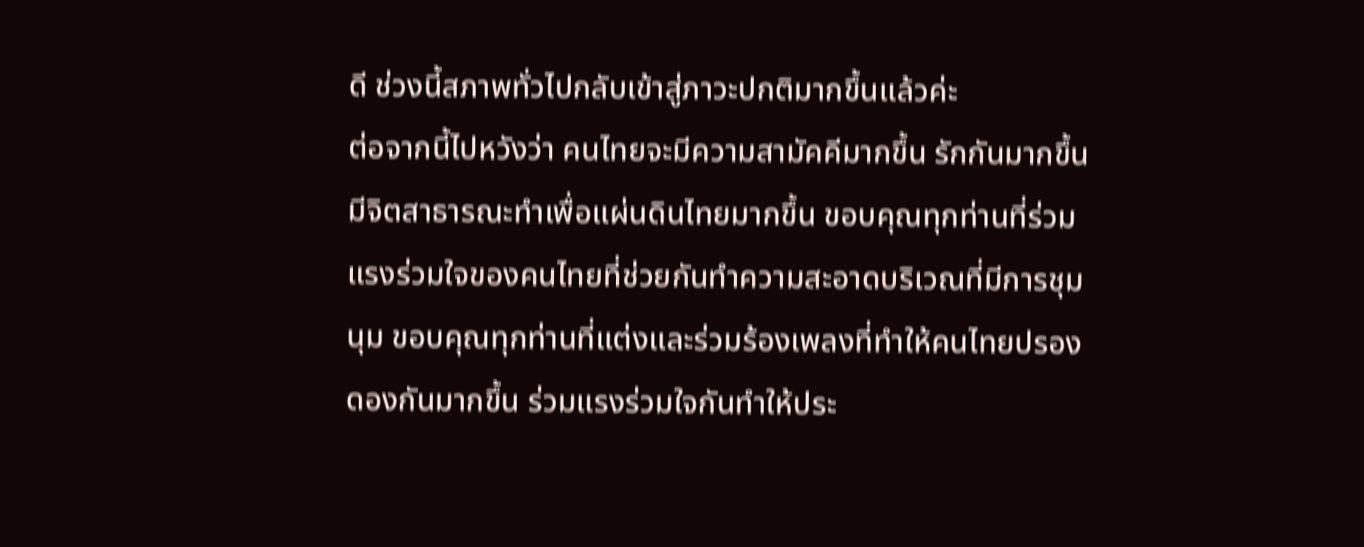ดี ช่วงนี้สภาพทั่วไปกลับเข้าสู่ภาวะปกติมากขึ้นแล้วค่ะ
ต่อจากนี้ไปหวังว่า คนไทยจะมีความสามัคคีมากขึ้น รักกันมากขึ้น มีจิตสาธารณะทำเพื่อแผ่นดินไทยมากขึ้น ขอบคุณทุกท่านที่ร่วมแรงร่วมใจของคนไทยที่ช่วยกันทำความสะอาดบริเวณที่มีการชุมนุม ขอบคุณทุกท่านที่แต่งและร่วมร้องเพลงที่ทำให้คนไทยปรองดองกันมากขึ้น ร่วมแรงร่วมใจกันทำให้ประ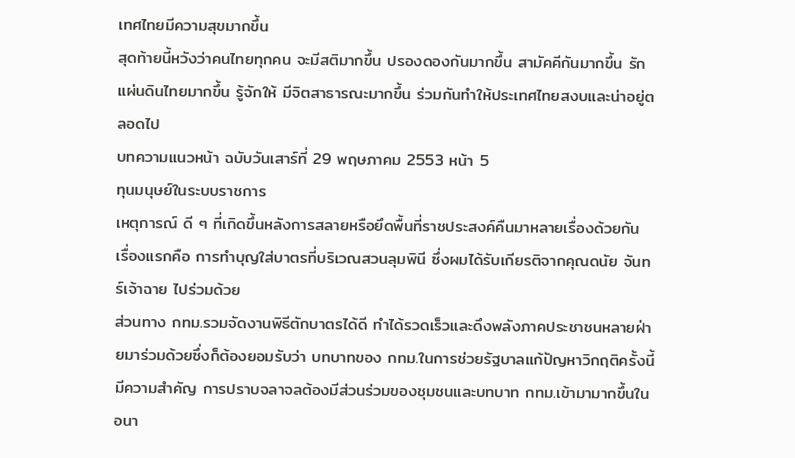เทศไทยมีความสุขมากขึ้น
สุดท้ายนี้หวังว่าคนไทยทุกคน จะมีสติมากขึ้น ปรองดองกันมากขึ้น สามัคคีกันมากขึ้น รักแผ่นดินไทยมากขึ้น รู้จักให้ มีจิตสาธารณะมากขึ้น ร่วมกันทำให้ประเทศไทยสงบและน่าอยู่ตลอดไป
บทความแนวหน้า ฉบับวันเสาร์ที่ 29 พฤษภาคม 2553 หน้า 5
ทุนมนุษย์ในระบบราชการ
เหตุการณ์ ดี ๆ ที่เกิดขึ้นหลังการสลายหรือยึดพื้นที่ราชประสงค์คืนมาหลายเรื่องด้วยกัน
เรื่องแรกคือ การทำบุญใส่บาตรที่บริเวณสวนลุมพินี ซึ่งผมได้รับเกียรติจากคุณดนัย จันทร์เจ้าฉาย ไปร่วมด้วย
ส่วนทาง กทม.รวมจัดงานพิธีตักบาตรได้ดี ทำได้รวดเร็วและดึงพลังภาคประชาชนหลายฝ่ายมาร่วมด้วยซึ่งก็ต้องยอมรับว่า บทบาทของ กทม.ในการช่วยรัฐบาลแก้ปัญหาวิกฤติครั้งนี้มีความสำคัญ การปราบจลาจลต้องมีส่วนร่วมของชุมชนและบทบาท กทม.เข้ามามากขึ้นในอนา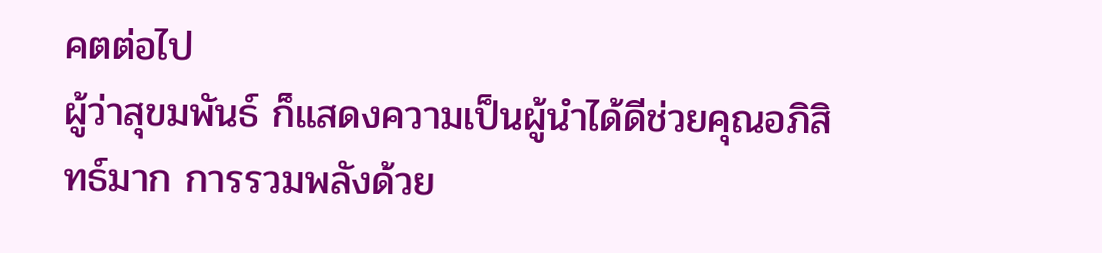คตต่อไป
ผู้ว่าสุขมพันธ์ ก็แสดงความเป็นผู้นำได้ดีช่วยคุณอภิสิทธ์มาก การรวมพลังด้วย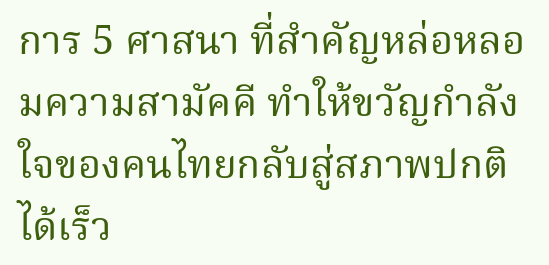การ 5 ศาสนา ที่สำคัญหล่อหลอมความสามัคคี ทำให้ขวัญกำลังใจของคนไทยกลับสู่สภาพปกติได้เร็ว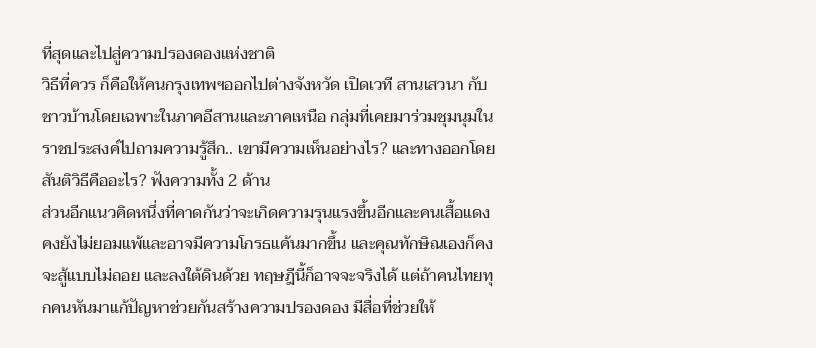ที่สุดและไปสู่ความปรองดองแห่งชาติ
วิธีที่ควร ก็คือให้คนกรุงเทพฯออกไปต่างจังหวัด เปิดเวที สานเสวนา กับชาวบ้านโดยเฉพาะในภาคอีสานและภาคเหนือ กลุ่มที่เคยมาร่วมชุมนุมในราชประสงค์ไปถามความรู้สึก.. เขามีความเห็นอย่างไร? และทางออกโดยสันติวิธีคืออะไร? ฟังความทั้ง 2 ด้าน
ส่วนอีกแนวคิดหนึ่งที่คาดกันว่าจะเกิดความรุนแรงขึ้นอีกและคนเสื้อแดงคงยังไม่ยอมแพ้และอาจมีความโกรธแค้นมากขึ้น และคุณทักษิณเองก็คงจะสู้แบบไม่ถอย และลงใต้ดินด้วย ทฤษฎีนี้ก็อาจจะจริงได้ แต่ถ้าคนไทยทุกคนหันมาแก้ปัญหาช่วยกันสร้างความปรองดอง มีสื่อที่ช่วยให้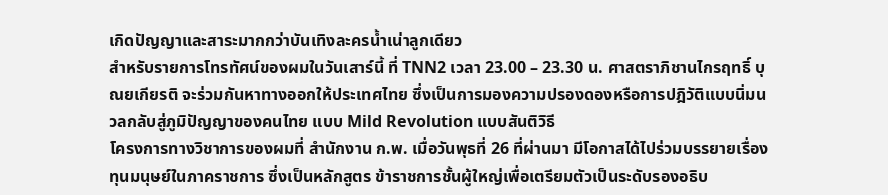เกิดปัญญาและสาระมากกว่าบันเทิงละครน้ำเน่าลูกเดียว
สำหรับรายการโทรทัศน์ของผมในวันเสาร์นี้ ที่ TNN2 เวลา 23.00 – 23.30 น. ศาสตราภิชานไกรฤทธิ์ บุณยเกียรติ จะร่วมกันหาทางออกให้ประเทศไทย ซึ่งเป็นการมองความปรองดองหรือการปฎิวัติแบบนิ่มนวลกลับสู่ภูมิปัญญาของคนไทย แบบ Mild Revolution แบบสันติวิธี
โครงการทางวิชาการของผมที่ สำนักงาน ก.พ. เมื่อวันพุธที่ 26 ที่ผ่านมา มีโอกาสได้ไปร่วมบรรยายเรื่อง ทุนมนุษย์ในภาคราชการ ซึ่งเป็นหลักสูตร ข้าราชการชั้นผู้ใหญ่เพื่อเตรียมตัวเป็นระดับรองอธิบ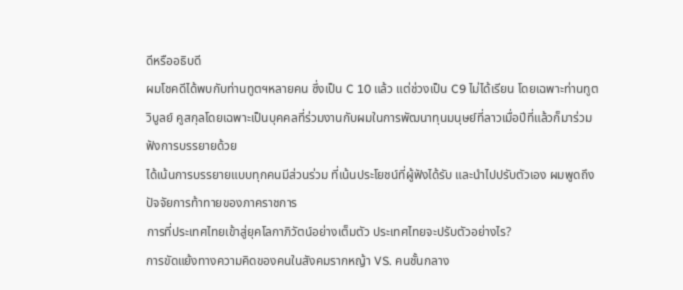ดีหรืออธิบดี
ผมโชคดีได้พบกับท่านทูตฯหลายคน ซึ่งเป็น C 10 แล้ว แต่ช่วงเป็น C9 ไม่ได้เรียน โดยเฉพาะท่านทูตวิบูลย์ คูสกุลโดยเฉพาะเป็นบุคคลที่ร่วมงานกับผมในการพัฒนาทุนมนุษย์ที่ลาวเมื่อปีที่แล้วก็มาร่วมฟังการบรรยายด้วย
ได้เน้นการบรรยายแบบทุกคนมีส่วนร่วม ที่เน้นประโยชน์ที่ผู้ฟังได้รับ และนำไปปรับตัวเอง ผมพูดถึงปัจจัยการท้าทายของภาคราชการ
การที่ประเทศไทยเข้าสู่ยุคโลกาภิวัตน์อย่างเต็มตัว ประเทศไทยจะปรับตัวอย่างไร?
การขัดแย้งทางความคิดของคนในสังคมรากหญ้า VS. คนชั้นกลาง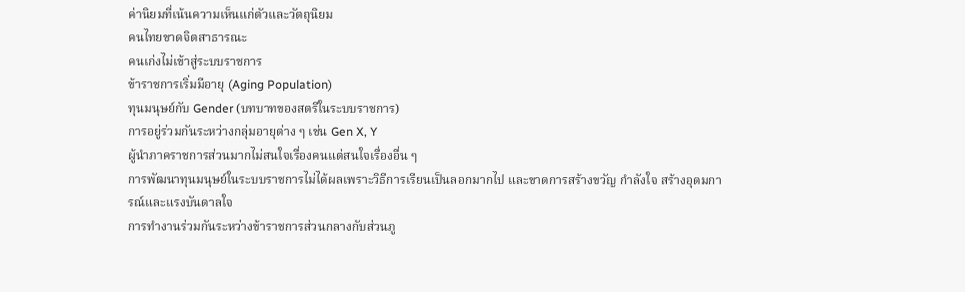ค่านิยมที่เน้นความเห็นแก่ตัวและวัตถุนิยม
คนไทยขาดจิตสาธารณะ
คนเก่งไม่เข้าสู่ระบบราชการ
ข้าราชการเริ่มมีอายุ (Aging Population)
ทุนมนุษย์กับ Gender (บทบาทของสตรีในระบบราชการ)
การอยู่ร่วมกันระหว่างกลุ่มอายุต่าง ๆ เช่น Gen X, Y
ผู้นำภาคราชการส่วนมากไม่สนใจเรื่องคนแต่สนใจเรื่องอื่น ๆ
การพัฒนาทุนมนุษย์ในระบบราชการไม่ได้ผลเพราะวิธีการเรียนเป็นลอกมากไป และขาดการสร้างขวัญ กำลังใจ สร้างอุดมการณ์และแรงบันดาลใจ
การทำงานร่วมกันระหว่างข้าราชการส่วนกลางกับส่วนภู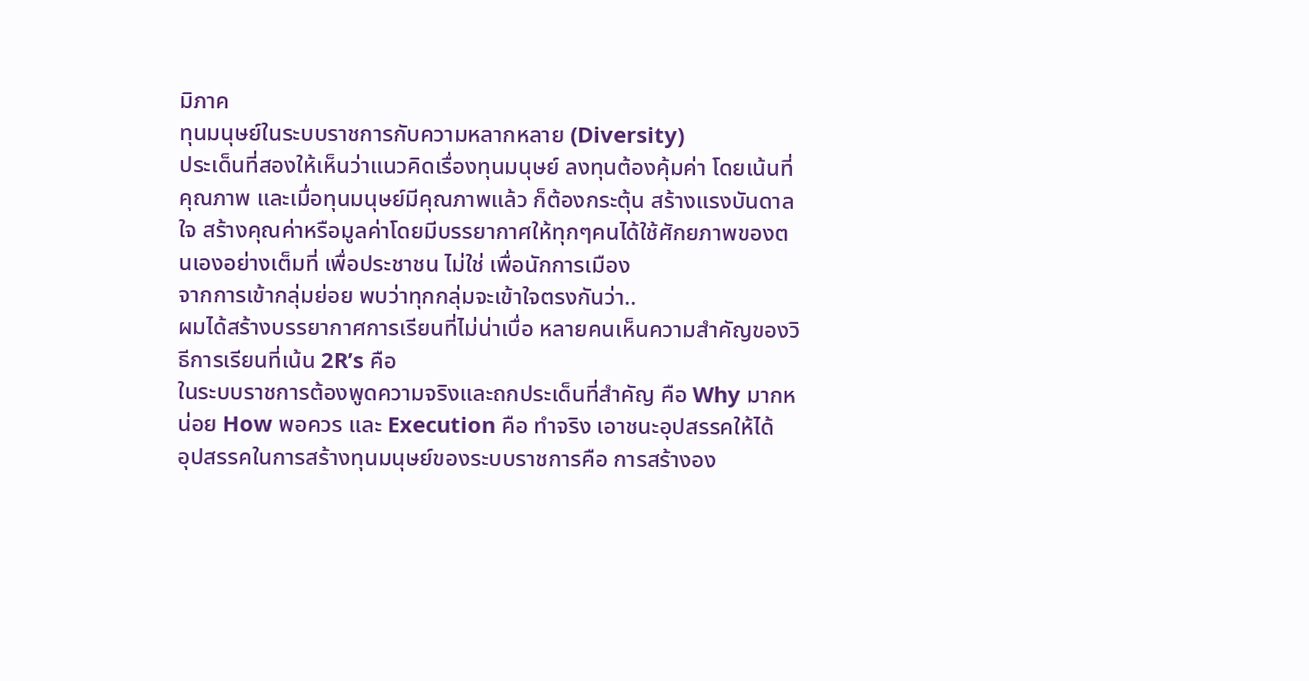มิภาค
ทุนมนุษย์ในระบบราชการกับความหลากหลาย (Diversity)
ประเด็นที่สองให้เห็นว่าแนวคิดเรื่องทุนมนุษย์ ลงทุนต้องคุ้มค่า โดยเน้นที่ คุณภาพ และเมื่อทุนมนุษย์มีคุณภาพแล้ว ก็ต้องกระตุ้น สร้างแรงบันดาลใจ สร้างคุณค่าหรือมูลค่าโดยมีบรรยากาศให้ทุกๆคนได้ใช้ศักยภาพของตนเองอย่างเต็มที่ เพื่อประชาชน ไม่ใช่ เพื่อนักการเมือง
จากการเข้ากลุ่มย่อย พบว่าทุกกลุ่มจะเข้าใจตรงกันว่า..
ผมได้สร้างบรรยากาศการเรียนที่ไม่น่าเบื่อ หลายคนเห็นความสำคัญของวิธีการเรียนที่เน้น 2R’s คือ
ในระบบราชการต้องพูดความจริงและถกประเด็นที่สำคัญ คือ Why มากหน่อย How พอควร และ Execution คือ ทำจริง เอาชนะอุปสรรคให้ได้
อุปสรรคในการสร้างทุนมนุษย์ของระบบราชการคือ การสร้างอง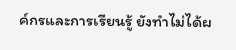ค์กรและการเรียนรู้ ยังทำไม่ได้ผ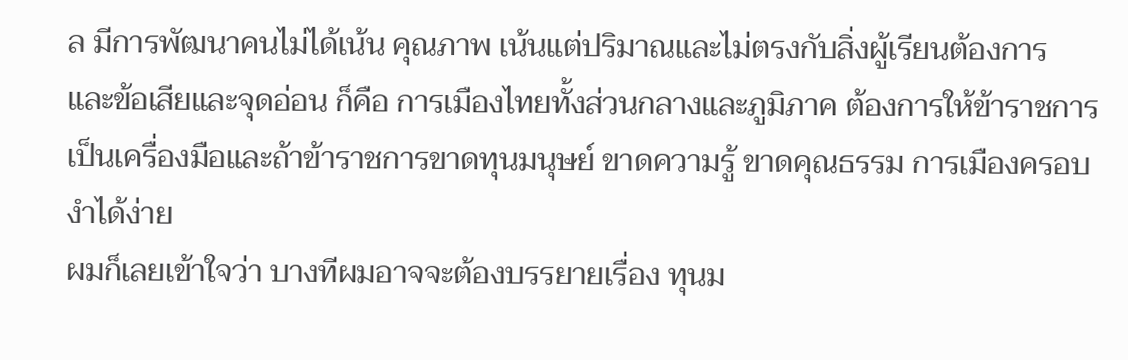ล มีการพัฒนาคนไม่ได้เน้น คุณภาพ เน้นแต่ปริมาณและไม่ตรงกับสิ่งผู้เรียนต้องการ
และข้อเสียและจุดอ่อน ก็คือ การเมืองไทยทั้งส่วนกลางและภูมิภาค ต้องการให้ข้าราชการเป็นเครื่องมือและถ้าข้าราชการขาดทุนมนุษย์ ขาดความรู้ ขาดคุณธรรม การเมืองครอบงำได้ง่าย
ผมก็เลยเข้าใจว่า บางทีผมอาจจะต้องบรรยายเรื่อง ทุนม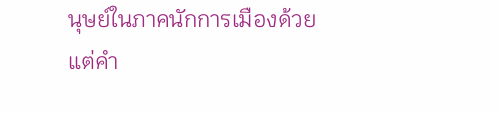นุษย์ในภาคนักการเมืองด้วย
แต่คำ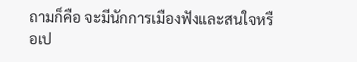ถามก็คือ จะมีนักการเมืองฟังและสนใจหรือเป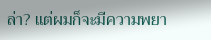ล่า? แต่ผมก็จะมีความพยา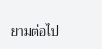ยามต่อไป